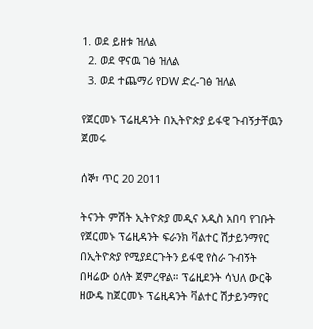1. ወደ ይዘቱ ዝለል
  2. ወደ ዋናዉ ገፅ ዝለል
  3. ወደ ተጨማሪ የDW ድረ-ገፅ ዝለል

የጀርመኑ ፕሬዚዳንት በኢትዮጵያ ይፋዊ ጉብኝታቸዉን ጀመሩ

ሰኞ፣ ጥር 20 2011

ትናንት ምሽት ኢትዮጵያ መዲና አዲስ አበባ የገቡት የጀርመኑ ፕሬዚዳንት ፍራንክ ቫልተር ሽታይንማየር በኢትዮጵያ የሚያደርጉትን ይፋዊ የስራ ጉብኝት በዛሬው ዕለት ጀምረዋል። ፕሬዚደንት ሳህለ ውርቅ ዘውዴ ከጀርመኑ ፕሬዚዳንት ቫልተር ሽታይንማየር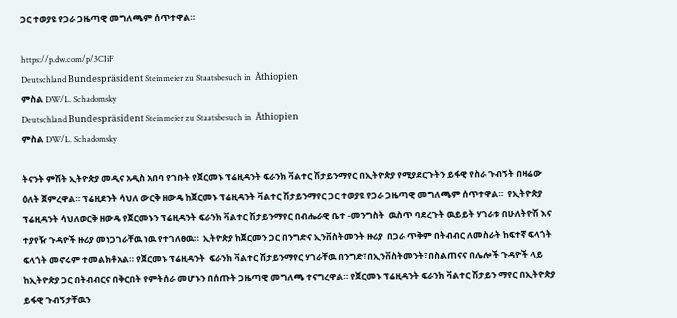ጋር ተወያዩ የጋራ ጋዜጣዊ መግለጫም ሰጥተዋል።

https://p.dw.com/p/3CIiF
Deutschland Bundespräsident Steinmeier zu Staatsbesuch in  Äthiopien
ምስል DW/L. Schadomsky
Deutschland Bundespräsident Steinmeier zu Staatsbesuch in  Äthiopien
ምስል DW/L. Schadomsky

ትናንት ምሽት ኢትዮጵያ መዲና አዲስ አበባ የገቡት የጀርመኑ ፕሬዚዳንት ፍራንክ ቫልተር ሽታይንማየር በኢትዮጵያ የሚያደርጉትን ይፋዊ የስራ ጉብኝት በዛሬው ዕለት ጀምረዋል። ፕሬዚደንት ሳህለ ውርቅ ዘውዴ ከጀርመኑ ፕሬዚዳንት ቫልተር ሽታይንማየር ጋር ተወያዩ የጋራ ጋዜጣዊ መግለጫም ሰጥተዋል።  የኢትዮጵያ ፕሬዚዳንት ሳህለወርቅ ዘውዴ የጀርመኑን ፕሬዚዳንት ፍራንክ ቫልተር ሽታይንማየር በብሔራዊ ቤተ -መንግስት  ዉስጥ ባደረጉት ዉይይት ሃገራቱ በሁለትዮሽ እና ተያየዥ ጉዳዮች ዙሪያ መነጋገራቸዉ ነዉ የተገለፀዉ።  ኢትዮጵያ ከጀርመን ጋር በንግድና ኢንቨስትመንት ዙሪያ  በጋራ ጥቅም በትብብር ለመስራት ከፍተኛ ፍላጎት ፍላጎት መኖሩም ተመልክቶአል። የጀርመኑ ፕሬዚዳንት  ፍራንክ ቫልተር ሽታይንማየር ሃገራቸዉ በንግድ፣በኢንቨስትመንት፣በስልጠናና በሌሎች ጉዳዮች ላይ ከኢትዮጵያ ጋር በትብብርና በቅርበት የምትሰራ መሆኑን በሰጡት ጋዜጣዊ መግለጫ ተናግረዋል። የጀርመኑ ፕሬዚዳንት ፍራንክ ቫልተር ሽታይን ማየር በኢትዮጵያ ይፋዊ ጉብኝታቸዉን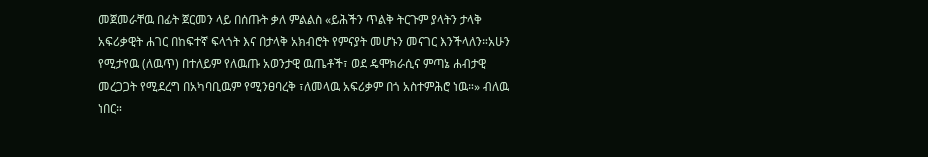መጀመራቸዉ በፊት ጀርመን ላይ በሰጡት ቃለ ምልልስ «ይሕችን ጥልቅ ትርጉም ያላትን ታላቅ አፍሪቃዊት ሐገር በከፍተኛ ፍላጎት እና በታላቅ አክብሮት የምናያት መሆኑን መናገር እንችላለን።አሁን የሚታየዉ (ለዉጥ) በተለይም የለዉጡ አወንታዊ ዉጤቶች፣ ወደ ዴሞክራሲና ምጣኔ ሐብታዊ መረጋጋት የሚደረግ በአካባቢዉም የሚንፀባረቅ ፣ለመላዉ አፍሪቃም በጎ አስተምሕሮ ነዉ።» ብለዉ ነበር።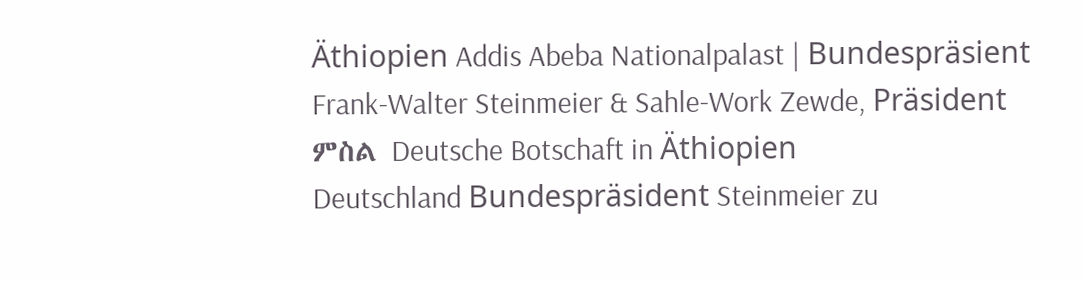Äthiopien Addis Abeba Nationalpalast | Bundespräsient Frank-Walter Steinmeier & Sahle-Work Zewde, Präsident
ምስል Deutsche Botschaft in Äthiopien
Deutschland Bundespräsident Steinmeier zu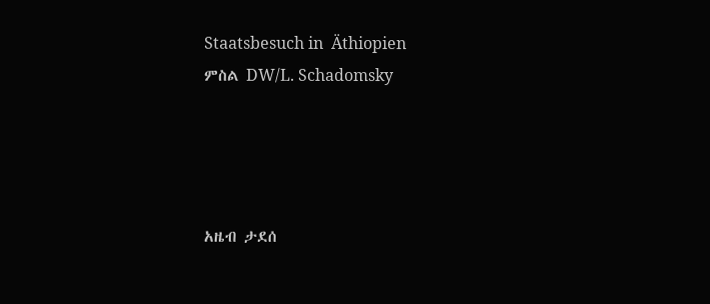Staatsbesuch in  Äthiopien
ምስል DW/L. Schadomsky




አዜብ ታደሰ